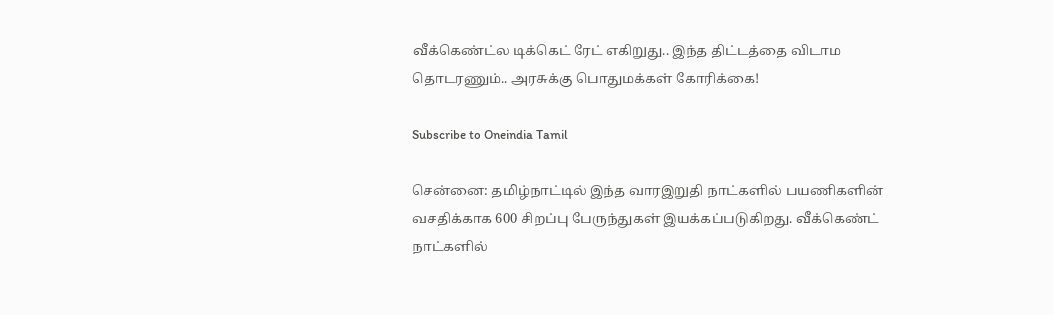வீக்கெண்ட்ல டிக்கெட் ரேட் எகிறுது.. இந்த திட்டத்தை விடாம தொடரணும்.. அரசுக்கு பொதுமக்கள் கோரிக்கை!

Subscribe to Oneindia Tamil

சென்னை: தமிழ்நாட்டில் இந்த வாரஇறுதி நாட்களில் பயணிகளின் வசதிக்காக 600 சிறப்பு பேருந்துகள் இயக்கப்படுகிறது. வீக்கெண்ட் நாட்களில்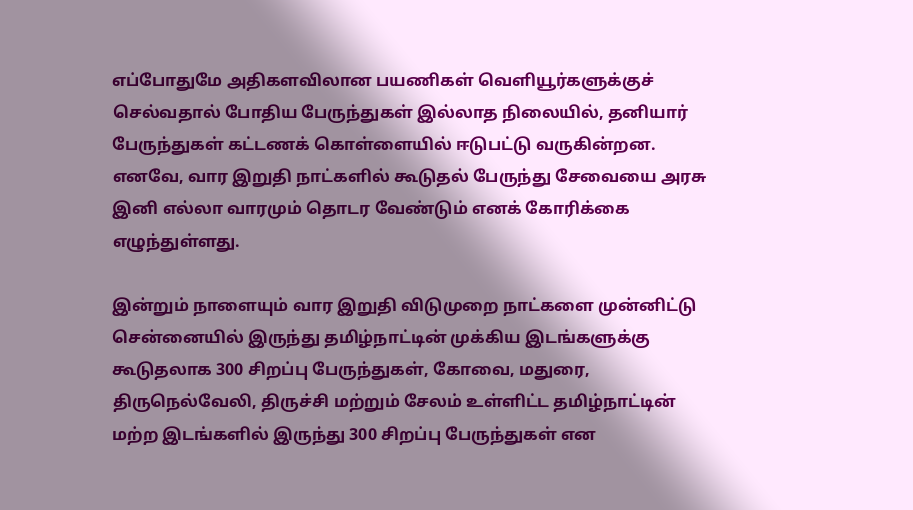எப்போதுமே அதிகளவிலான பயணிகள் வெளியூர்களுக்குச் செல்வதால் போதிய பேருந்துகள் இல்லாத நிலையில், தனியார் பேருந்துகள் கட்டணக் கொள்ளையில் ஈடுபட்டு வருகின்றன. எனவே, வார இறுதி நாட்களில் கூடுதல் பேருந்து சேவையை அரசு இனி எல்லா வாரமும் தொடர வேண்டும் எனக் கோரிக்கை எழுந்துள்ளது.

இன்றும் நாளையும் வார இறுதி விடுமுறை நாட்களை முன்னிட்டு சென்னையில் இருந்து தமிழ்நாட்டின் முக்கிய இடங்களுக்கு கூடுதலாக 300 சிறப்பு பேருந்துகள், கோவை, மதுரை, திருநெல்வேலி, திருச்சி மற்றும் சேலம் உள்ளிட்ட தமிழ்நாட்டின் மற்ற இடங்களில் இருந்து 300 சிறப்பு பேருந்துகள் என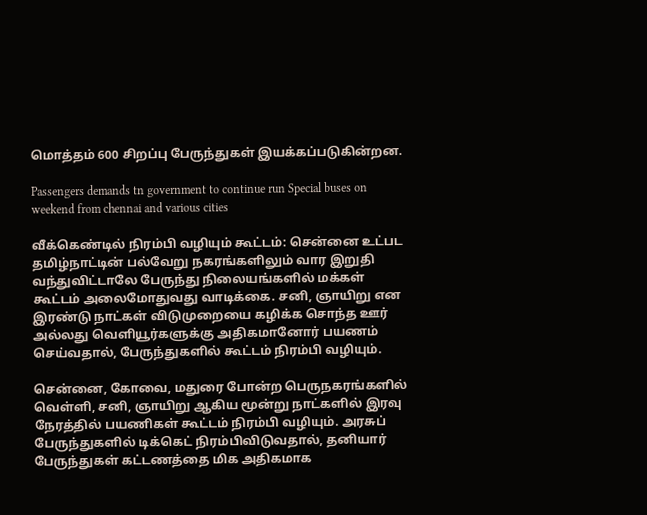மொத்தம் 600 சிறப்பு பேருந்துகள் இயக்கப்படுகின்றன.

Passengers demands tn government to continue run Special buses on weekend from chennai and various cities

வீக்கெண்டில் நிரம்பி வழியும் கூட்டம்: சென்னை உட்பட தமிழ்நாட்டின் பல்வேறு நகரங்களிலும் வார இறுதி வந்துவிட்டாலே பேருந்து நிலையங்களில் மக்கள் கூட்டம் அலைமோதுவது வாடிக்கை. சனி, ஞாயிறு என இரண்டு நாட்கள் விடுமுறையை கழிக்க சொந்த ஊர் அல்லது வெளியூர்களுக்கு அதிகமானோர் பயணம் செய்வதால், பேருந்துகளில் கூட்டம் நிரம்பி வழியும்.

சென்னை, கோவை, மதுரை போன்ற பெருநகரங்களில் வெள்ளி, சனி, ஞாயிறு ஆகிய மூன்று நாட்களில் இரவு நேரத்தில் பயணிகள் கூட்டம் நிரம்பி வழியும். அரசுப் பேருந்துகளில் டிக்கெட் நிரம்பிவிடுவதால், தனியார் பேருந்துகள் கட்டணத்தை மிக அதிகமாக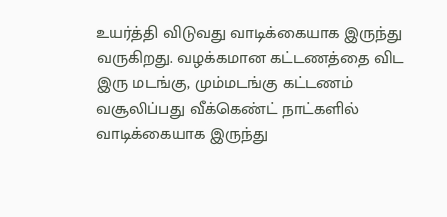உயர்த்தி விடுவது வாடிக்கையாக இருந்து வருகிறது. வழக்கமான கட்டணத்தை விட இரு மடங்கு, மும்மடங்கு கட்டணம் வசூலிப்பது வீக்கெண்ட் நாட்களில் வாடிக்கையாக இருந்து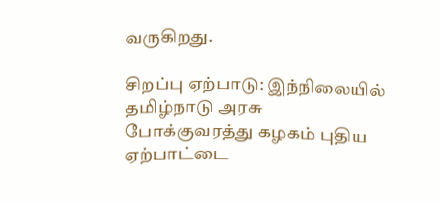வருகிறது.

சிறப்பு ஏற்பாடு: இந்நிலையில் தமிழ்நாடு அரசு போக்குவரத்து கழகம் புதிய ஏற்பாட்டை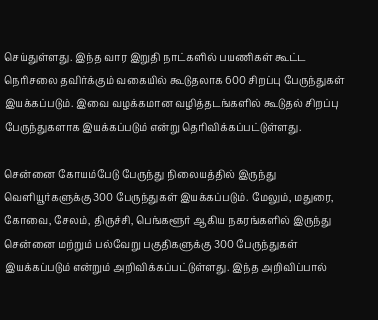செய்துள்ளது. இந்த வார இறுதி நாட்களில் பயணிகள் கூட்ட நெரிசலை தவிர்க்கும் வகையில் கூடுதலாக 600 சிறப்பு பேருந்துகள் இயக்கப்படும். இவை வழக்கமான வழித்தடங்களில் கூடுதல் சிறப்பு பேருந்துகளாக இயக்கப்படும் என்று தெரிவிக்கப்பட்டுள்ளது.

சென்னை கோயம்பேடு பேருந்து நிலையத்தில் இருந்து வெளியூர்களுக்கு 300 பேருந்துகள் இயக்கப்படும். மேலும், மதுரை, கோவை, சேலம், திருச்சி, பெங்களூர் ஆகிய நகரங்களில் இருந்து சென்னை மற்றும் பல்வேறு பகுதிகளுக்கு 300 பேருந்துகள் இயக்கப்படும் என்றும் அறிவிக்கப்பட்டுள்ளது. இந்த அறிவிப்பால்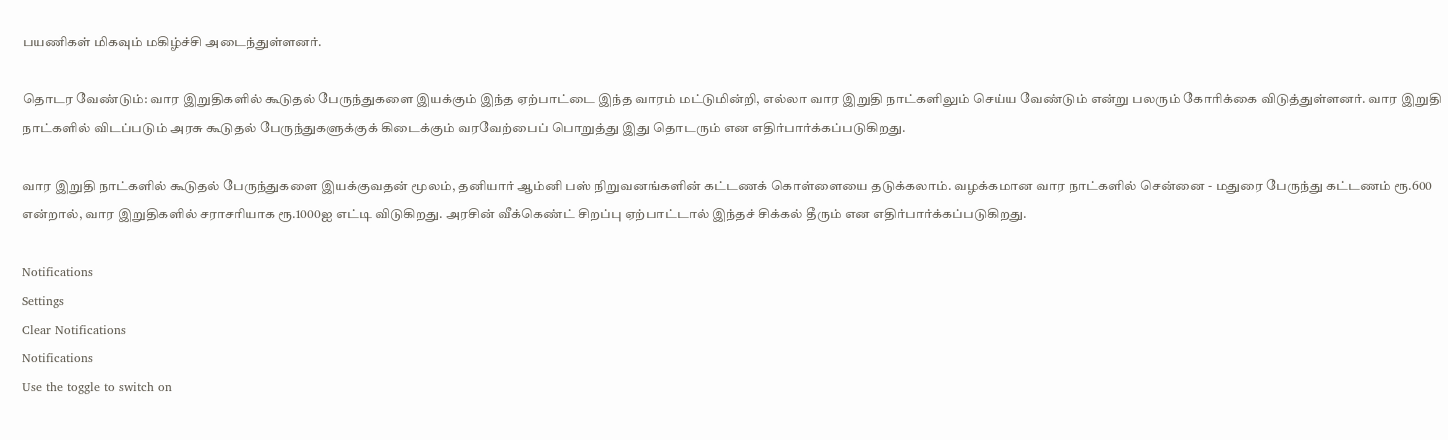பயணிகள் மிகவும் மகிழ்ச்சி அடைந்துள்ளனர்.

தொடர வேண்டும்: வார இறுதிகளில் கூடுதல் பேருந்துகளை இயக்கும் இந்த ஏற்பாட்டை இந்த வாரம் மட்டுமின்றி, எல்லா வார இறுதி நாட்களிலும் செய்ய வேண்டும் என்று பலரும் கோரிக்கை விடுத்துள்ளனர். வார இறுதி நாட்களில் விடப்படும் அரசு கூடுதல் பேருந்துகளுக்குக் கிடைக்கும் வரவேற்பைப் பொறுத்து இது தொடரும் என எதிர்பார்க்கப்படுகிறது.

வார இறுதி நாட்களில் கூடுதல் பேருந்துகளை இயக்குவதன் மூலம், தனியார் ஆம்னி பஸ் நிறுவனங்களின் கட்டணக் கொள்ளையை தடுக்கலாம். வழக்கமான வார நாட்களில் சென்னை - மதுரை பேருந்து கட்டணம் ரூ.600 என்றால், வார இறுதிகளில் சராசரியாக ரூ.1000ஐ எட்டி விடுகிறது. அரசின் வீக்கெண்ட் சிறப்பு ஏற்பாட்டால் இந்தச் சிக்கல் தீரும் என எதிர்பார்க்கப்படுகிறது.

Notifications
Settings
Clear Notifications
Notifications
Use the toggle to switch on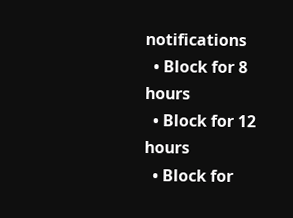notifications
  • Block for 8 hours
  • Block for 12 hours
  • Block for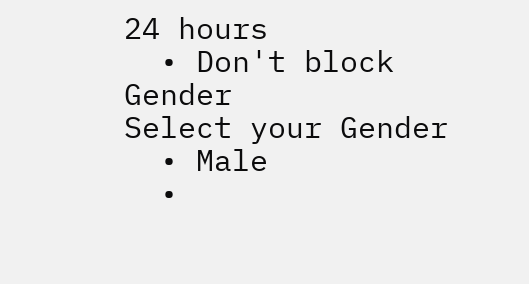24 hours
  • Don't block
Gender
Select your Gender
  • Male
  •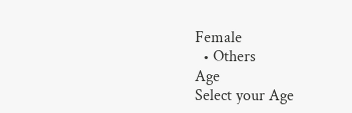Female
  • Others
Age
Select your Age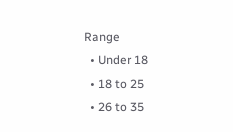Range
  • Under 18
  • 18 to 25
  • 26 to 35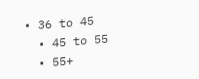• 36 to 45
  • 45 to 55
  • 55+